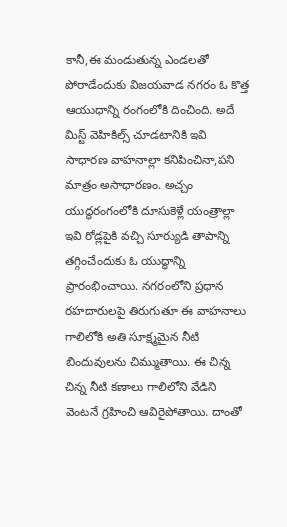కానీ,ఈ మండుతున్న ఎండలతో పోరాడేందుకు విజయవాడ నగరం ఓ కొత్త ఆయుధాన్ని రంగంలోకి దించింది. అదే మిస్ట్ వెహికిల్స్ చూడటానికి ఇవి సాధారణ వాహనాల్లా కనిపించినా,పని మాత్రం అసాధారణం. అచ్చం యుద్ధరంగంలోకి దూసుకెళ్లే యంత్రాల్లా ఇవి రోడ్లపైకి వచ్చి సూర్యుడి తాపాన్ని తగ్గించేందుకు ఓ యుద్ధాన్ని ప్రారంభించాయి. నగరంలోని ప్రధాన రహదారులపై తిరుగుతూ ఈ వాహనాలు గాలిలోకి అతి సూక్ష్మమైన నీటి బిందువులను చిమ్ముతాయి. ఈ చిన్న చిన్న నీటి కణాలు గాలిలోని వేడిని వెంటనే గ్రహించి ఆవిరైపోతాయి. దాంతో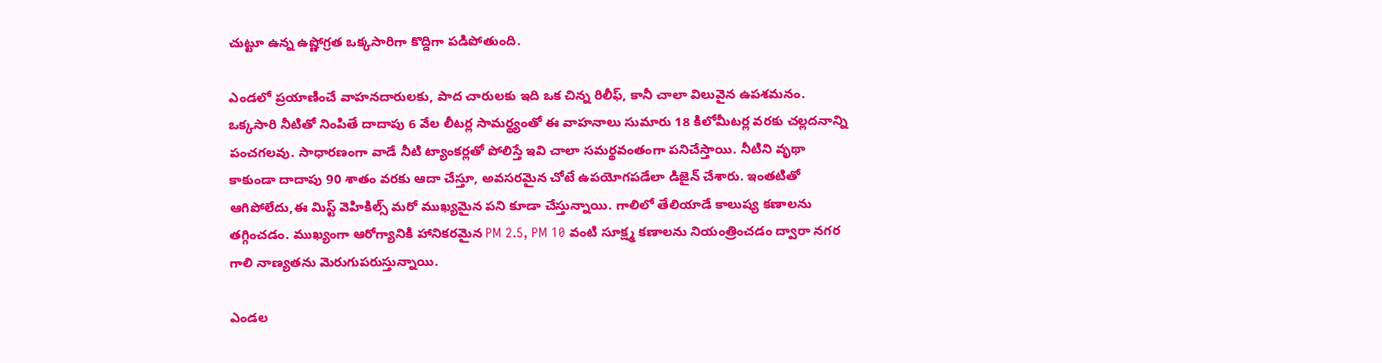చుట్టూ ఉన్న ఉష్ణోగ్రత ఒక్కసారిగా కొద్దిగా పడిపోతుంది.

ఎండలో ప్రయాణించే వాహనదారులకు, పాద చారులకు ఇది ఒక చిన్న రిలీఫ్, కానీ చాలా విలువైన ఉపశమనం. ఒక్కసారి నీటితో నింపితే దాదాపు 6 వేల లీటర్ల సామర్థ్యంతో ఈ వాహనాలు సుమారు 18 కిలోమీటర్ల వరకు చల్లదనాన్ని పంచగలవు. సాధారణంగా వాడే నీటి ట్యాంకర్లతో పోలిస్తే ఇవి చాలా సమర్థవంతంగా పనిచేస్తాయి. నీటిని వృథా కాకుండా దాదాపు 90 శాతం వరకు ఆదా చేస్తూ, అవసరమైన చోటే ఉపయోగపడేలా డిజైన్ చేశారు. ఇంతటితో ఆగిపోలేదు,ఈ మిస్ట్ వెహికిల్స్ మరో ముఖ్యమైన పని కూడా చేస్తున్నాయి. గాలిలో తేలియాడే కాలుష్య కణాలను తగ్గించడం. ముఖ్యంగా ఆరోగ్యానికి హానికరమైన PM 2.5, PM 10 వంటి సూక్ష్మ కణాలను నియంత్రించడం ద్వారా నగర గాలి నాణ్యతను మెరుగుపరుస్తున్నాయి.

ఎండల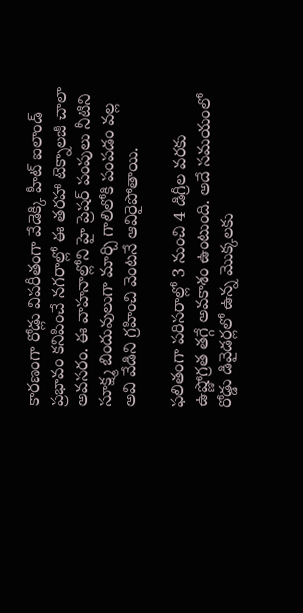కారణంగా రోడ్లు విపరీతంగా వేడెక్కి హీట్ ఐలాండ్ ప్రభావం కనిపించే నగరాల్లో ఈ తరహా టెక్నాలజీ చాలా అవసరం. ఈ వాహనాల్లోని హై ప్రెషర్ పంపులు నీటిని సూక్ష్మ బిందువులుగా మార్చి గాలిలోకి పంపడం వల్ల అవి వేడిని గ్రహించి వెంటనే ఆవిరైపోతాయి.

ఫలితంగా పరిసరాల్లో 3 నుంచి 4 డిగ్రీల వరకు ఉష్ణోగ్రత తగ్గే అవకాశం ఉంటుంది. అదే సమయంలో రోడ్డు డివైడర్లలో ఉన్న మొక్కలకు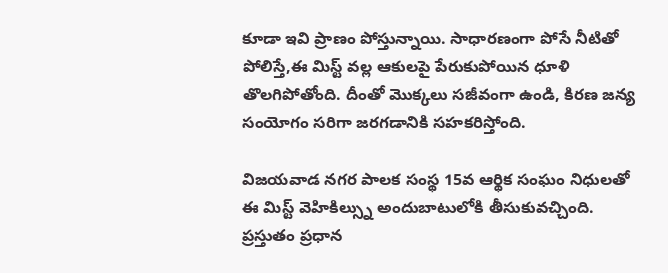కూడా ఇవి ప్రాణం పోస్తున్నాయి. సాధారణంగా పోసే నీటితో పోలిస్తే,ఈ మిస్ట్ వల్ల ఆకులపై పేరుకుపోయిన ధూళి తొలగిపోతోంది. దీంతో మొక్కలు సజీవంగా ఉండి, కిరణ జన్య సంయోగం సరిగా జరగడానికి సహకరిస్తోంది.

విజయవాడ నగర పాలక సంస్థ 15వ ఆర్థిక సంఘం నిధులతో ఈ మిస్ట్ వెహికిల్స్ను అందుబాటులోకి తీసుకువచ్చింది. ప్రస్తుతం ప్రధాన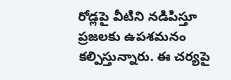రోడ్లపై వీటిని నడిపిస్తూ ప్రజలకు ఉపశమనం కల్పిస్తున్నారు. ఈ చర్యపై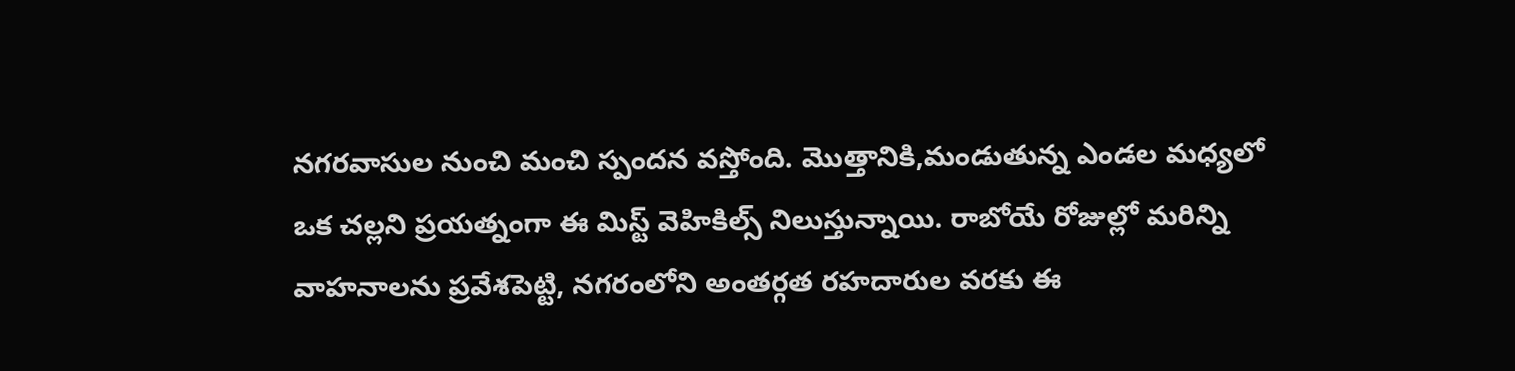నగరవాసుల నుంచి మంచి స్పందన వస్తోంది. మొత్తానికి,మండుతున్న ఎండల మధ్యలో ఒక చల్లని ప్రయత్నంగా ఈ మిస్ట్ వెహికిల్స్ నిలుస్తున్నాయి. రాబోయే రోజుల్లో మరిన్ని వాహనాలను ప్రవేశపెట్టి, నగరంలోని అంతర్గత రహదారుల వరకు ఈ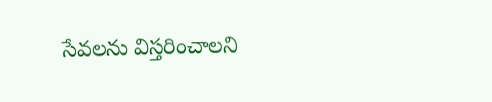సేవలను విస్తరించాలని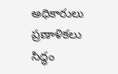అధికారులు ప్రణాళికలు సిద్ధం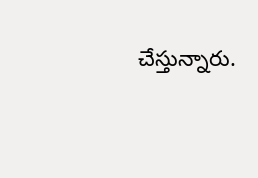చేస్తున్నారు.